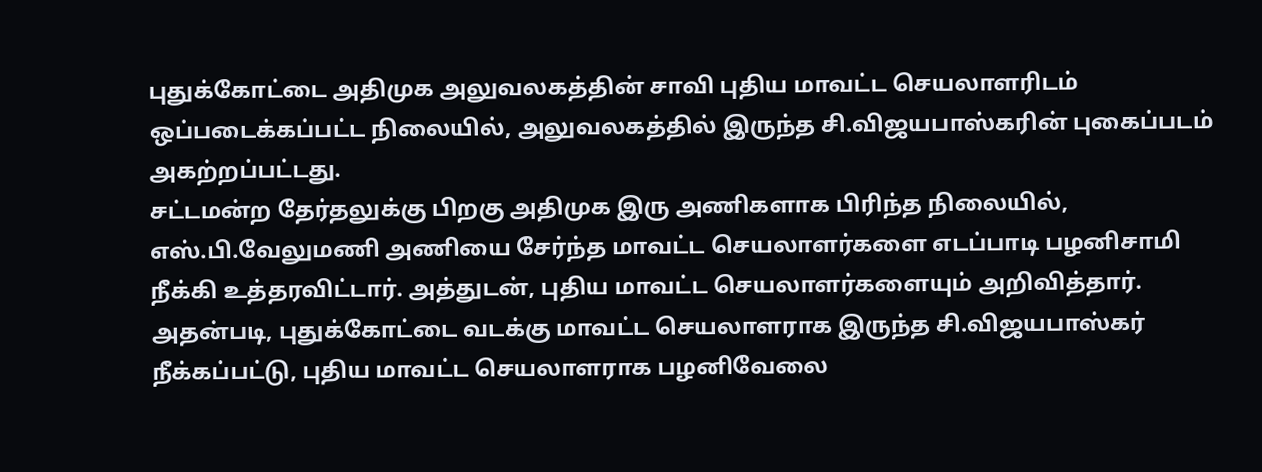புதுக்கோட்டை அதிமுக அலுவலகத்தின் சாவி புதிய மாவட்ட செயலாளரிடம் ஒப்படைக்கப்பட்ட நிலையில், அலுவலகத்தில் இருந்த சி.விஜயபாஸ்கரின் புகைப்படம் அகற்றப்பட்டது.
சட்டமன்ற தேர்தலுக்கு பிறகு அதிமுக இரு அணிகளாக பிரிந்த நிலையில், எஸ்.பி.வேலுமணி அணியை சேர்ந்த மாவட்ட செயலாளர்களை எடப்பாடி பழனிசாமி நீக்கி உத்தரவிட்டார். அத்துடன், புதிய மாவட்ட செயலாளர்களையும் அறிவித்தார். அதன்படி, புதுக்கோட்டை வடக்கு மாவட்ட செயலாளராக இருந்த சி.விஜயபாஸ்கர் நீக்கப்பட்டு, புதிய மாவட்ட செயலாளராக பழனிவேலை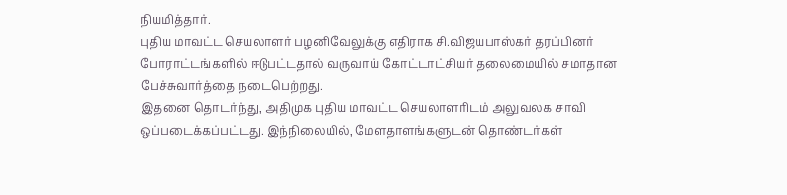நியமித்தார்.
புதிய மாவட்ட செயலாளர் பழனிவேலுக்கு எதிராக சி.விஜயபாஸ்கர் தரப்பினர் போராட்டங்களில் ஈடுபட்டதால் வருவாய் கோட்டாட்சியர் தலைமையில் சமாதான பேச்சுவார்த்தை நடைபெற்றது.
இதனை தொடர்ந்து, அதிமுக புதிய மாவட்ட செயலாளரிடம் அலுவலக சாவி ஒப்படைக்கப்பட்டது. இந்நிலையில், மேளதாளங்களுடன் தொண்டர்கள்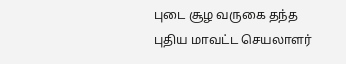புடை சூழ வருகை தந்த புதிய மாவட்ட செயலாளர்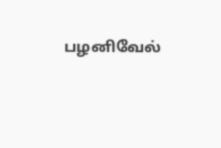பழனிவேல்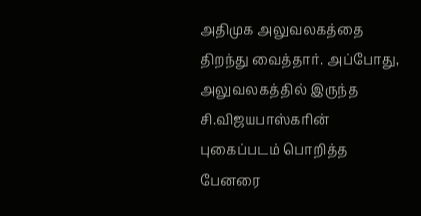அதிமுக அலுவலகத்தை திறந்து வைத்தார். அப்போது, அலுவலகத்தில் இருந்த சி.விஜயபாஸ்கரின் புகைப்படம் பொறித்த பேனரை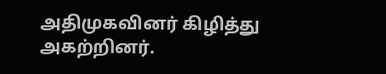அதிமுகவினர் கிழித்து அகற்றினர்.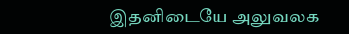இதனிடையே அலுவலக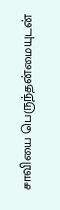சாவியை பெருந்தன்மையுடன்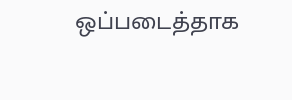ஒப்படைத்தாக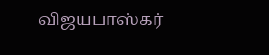விஜயபாஸ்கர்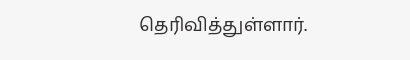தெரிவித்துள்ளார்.